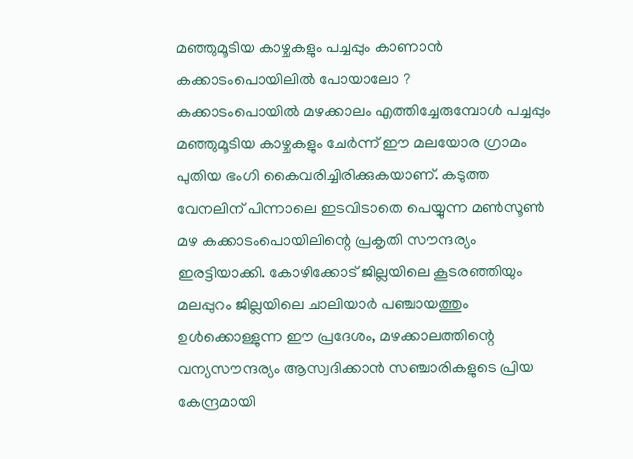മഞ്ഞുമൂടിയ കാഴ്ചകളും പച്ചപ്പും കാണാൻ കക്കാടംപൊയിലിൽ പോയാലോ ?
കക്കാടംപൊയിൽ മഴക്കാലം എത്തിച്ചേരുമ്പോൾ പച്ചപ്പും മഞ്ഞുമൂടിയ കാഴ്ചകളും ചേർന്ന് ഈ മലയോര ഗ്രാമം പുതിയ ഭംഗി കൈവരിച്ചിരിക്കുകയാണ്. കടുത്ത വേനലിന് പിന്നാലെ ഇടവിടാതെ പെയ്യുന്ന മൺസൂൺ മഴ കക്കാടംപൊയിലിന്റെ പ്രകൃതി സൗന്ദര്യം ഇരട്ടിയാക്കി. കോഴിക്കോട് ജില്ലയിലെ കൂടരഞ്ഞിയും മലപ്പുറം ജില്ലയിലെ ചാലിയാർ പഞ്ചായത്തും ഉൾക്കൊള്ളുന്ന ഈ പ്രദേശം, മഴക്കാലത്തിന്റെ വന്യസൗന്ദര്യം ആസ്വദിക്കാൻ സഞ്ചാരികളുടെ പ്രിയ കേന്ദ്രമായി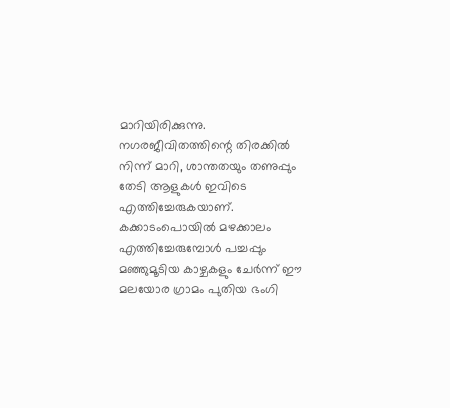മാറിയിരിക്കുന്നു. നഗരജീവിതത്തിന്റെ തിരക്കിൽ നിന്ന് മാറി, ശാന്തതയും തണുപ്പും തേടി ആളുകൾ ഇവിടെ എത്തിച്ചേരുകയാണ്.
കക്കാടംപൊയിൽ മഴക്കാലം എത്തിച്ചേരുമ്പോൾ പച്ചപ്പും മഞ്ഞുമൂടിയ കാഴ്ചകളും ചേർന്ന് ഈ മലയോര ഗ്രാമം പുതിയ ഭംഗി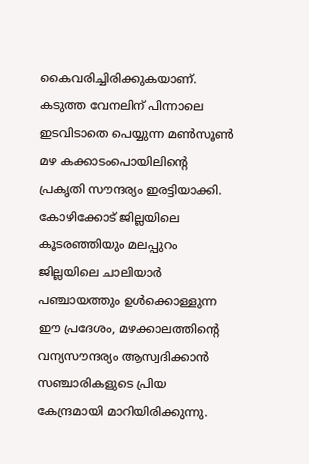കൈവരിച്ചിരിക്കുകയാണ്. കടുത്ത വേനലിന് പിന്നാലെ ഇടവിടാതെ പെയ്യുന്ന മൺസൂൺ മഴ കക്കാടംപൊയിലിന്റെ പ്രകൃതി സൗന്ദര്യം ഇരട്ടിയാക്കി. കോഴിക്കോട് ജില്ലയിലെ കൂടരഞ്ഞിയും മലപ്പുറം ജില്ലയിലെ ചാലിയാർ പഞ്ചായത്തും ഉൾക്കൊള്ളുന്ന ഈ പ്രദേശം, മഴക്കാലത്തിന്റെ വന്യസൗന്ദര്യം ആസ്വദിക്കാൻ സഞ്ചാരികളുടെ പ്രിയ കേന്ദ്രമായി മാറിയിരിക്കുന്നു.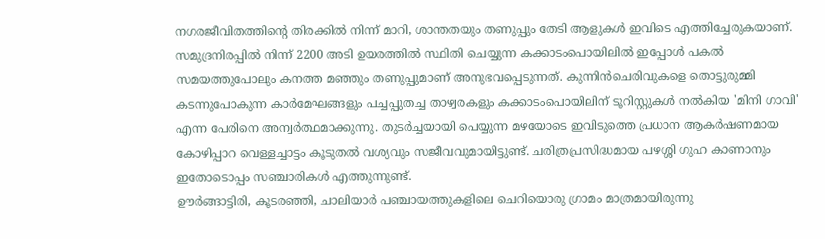നഗരജീവിതത്തിന്റെ തിരക്കിൽ നിന്ന് മാറി, ശാന്തതയും തണുപ്പും തേടി ആളുകൾ ഇവിടെ എത്തിച്ചേരുകയാണ്.
സമുദ്രനിരപ്പിൽ നിന്ന് 2200 അടി ഉയരത്തിൽ സ്ഥിതി ചെയ്യുന്ന കക്കാടംപൊയിലിൽ ഇപ്പോൾ പകൽ സമയത്തുപോലും കനത്ത മഞ്ഞും തണുപ്പുമാണ് അനുഭവപ്പെടുന്നത്. കുന്നിൻചെരിവുകളെ തൊട്ടുരുമ്മി കടന്നുപോകുന്ന കാർമേഘങ്ങളും പച്ചപ്പുതച്ച താഴ്വരകളും കക്കാടംപൊയിലിന് ടൂറിസ്റ്റുകൾ നൽകിയ 'മിനി ഗാവി' എന്ന പേരിനെ അന്വർത്ഥമാക്കുന്നു. തുടർച്ചയായി പെയ്യുന്ന മഴയോടെ ഇവിടുത്തെ പ്രധാന ആകർഷണമായ കോഴിപ്പാറ വെള്ളച്ചാട്ടം കൂടുതൽ വശ്യവും സജീവവുമായിട്ടുണ്ട്. ചരിത്രപ്രസിദ്ധമായ പഴശ്ശി ഗുഹ കാണാനും ഇതോടൊപ്പം സഞ്ചാരികൾ എത്തുന്നുണ്ട്.
ഊർങ്ങാട്ടിരി, കൂടരഞ്ഞി, ചാലിയാർ പഞ്ചായത്തുകളിലെ ചെറിയൊരു ഗ്രാമം മാത്രമായിരുന്നു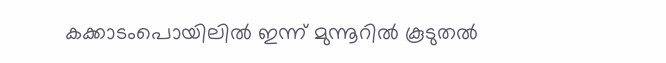കക്കാടംപൊയിലിൽ ഇന്ന് മുന്നൂറിൽ കൂടുതൽ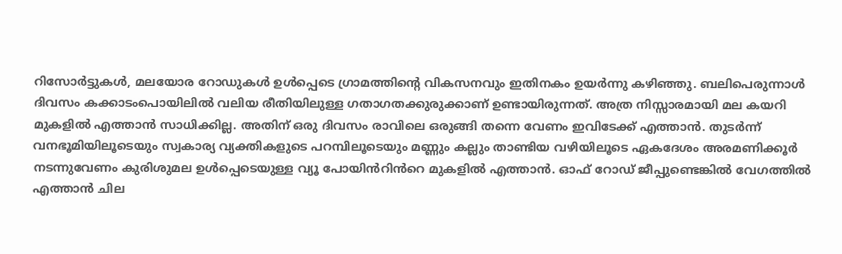റിസോർട്ടുകൾ, മലയോര റോഡുകൾ ഉൾപ്പെടെ ഗ്രാമത്തിന്റെ വികസനവും ഇതിനകം ഉയർന്നു കഴിഞ്ഞു. ബലിപെരുന്നാൾ ദിവസം കക്കാടംപൊയിലിൽ വലിയ രീതിയിലുള്ള ഗതാഗതക്കുരുക്കാണ് ഉണ്ടായിരുന്നത്. അത്ര നിസ്സാരമായി മല കയറി മുകളിൽ എത്താൻ സാധിക്കില്ല. അതിന് ഒരു ദിവസം രാവിലെ ഒരുങ്ങി തന്നെ വേണം ഇവിടേക്ക് എത്താൻ. തുടർന്ന് വനഭൂമിയിലൂടെയും സ്വകാര്യ വ്യക്തികളുടെ പറമ്പിലൂടെയും മണ്ണും കല്ലും താണ്ടിയ വഴിയിലൂടെ ഏകദേശം അരമണിക്കൂർ നടന്നുവേണം കുരിശുമല ഉൾപ്പെടെയുള്ള വ്യൂ പോയിൻറിൻറെ മുകളിൽ എത്താൻ. ഓഫ് റോഡ് ജീപ്പുണ്ടെങ്കിൽ വേഗത്തിൽ എത്താൻ ചില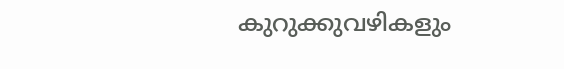കുറുക്കുവഴികളും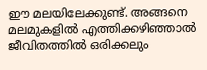ഈ മലയിലേക്കുണ്ട്. അങ്ങനെ മലമുകളിൽ എത്തിക്കഴിഞ്ഞാൽ ജീവിതത്തിൽ ഒരിക്കലും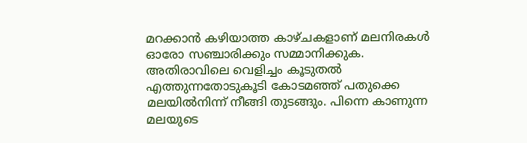മറക്കാൻ കഴിയാത്ത കാഴ്ചകളാണ് മലനിരകൾ ഓരോ സഞ്ചാരിക്കും സമ്മാനിക്കുക. അതിരാവിലെ വെളിച്ചം കൂടുതൽ എത്തുന്നതോടുകൂടി കോടമഞ്ഞ് പതുക്കെ മലയിൽനിന്ന് നീങ്ങി തുടങ്ങും. പിന്നെ കാണുന്ന മലയുടെ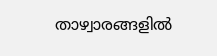താഴ്വാരങ്ങളിൽ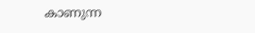കാണുന്ന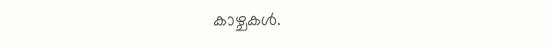കാഴ്ചകൾ.